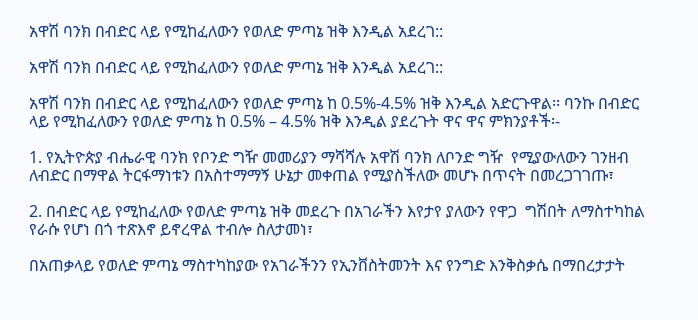አዋሽ ባንክ በብድር ላይ የሚከፈለውን የወለድ ምጣኔ ዝቅ እንዲል አደረገ::

አዋሽ ባንክ በብድር ላይ የሚከፈለውን የወለድ ምጣኔ ዝቅ እንዲል አደረገ::

አዋሽ ባንክ በብድር ላይ የሚከፈለውን የወለድ ምጣኔ ከ 0.5%-4.5% ዝቅ እንዲል አድርጉዋል፡፡ ባንኩ በብድር ላይ የሚከፈለውን የወለድ ምጣኔ ከ 0.5% – 4.5% ዝቅ እንዲል ያደረጉት ዋና ዋና ምክንያቶች፡-

1. የኢትዮጵያ ብሔራዊ ባንክ የቦንድ ግዥ መመሪያን ማሻሻሉ አዋሽ ባንክ ለቦንድ ግዥ  የሚያውለውን ገንዘብ ለብድር በማዋል ትርፋማነቱን በአስተማማኝ ሁኔታ መቀጠል የሚያስችለው መሆኑ በጥናት በመረጋገገጡ፣

2. በብድር ላይ የሚከፈለው የወለድ ምጣኔ ዝቅ መደረጉ በአገራችን እየታየ ያለውን የዋጋ  ግሽበት ለማስተካከል የራሱ የሆነ በጎ ተጽእኖ ይኖረዋል ተብሎ ስለታመነ፣

በአጠቃላይ የወለድ ምጣኔ ማስተካከያው የአገራችንን የኢንቨስትመንት እና የንግድ እንቅስቃሴ በማበረታታት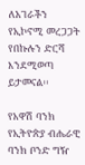ለአገራችን የኢኮኖሚ መረጋጋት የበኩሉን ድርሻ እንደሚወጣ ይታመናል፡፡

የአዋሽ ባንክ የኢትዮጵያ ብሔራዊ ባንክ ቦንድ ግዥ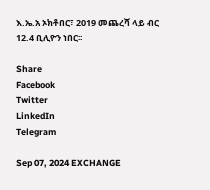እ.ኤ.አ ኦክቶበር፣ 2019 መጨረሻ ላይ ብር 12.4 ቢሊዮን ነበር፡፡

Share
Facebook
Twitter
LinkedIn
Telegram

Sep 07, 2024 EXCHANGE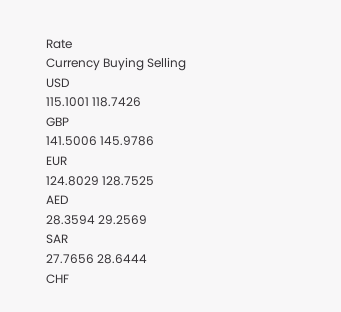Rate
Currency Buying Selling
USD
115.1001 118.7426
GBP
141.5006 145.9786
EUR
124.8029 128.7525
AED
28.3594 29.2569
SAR
27.7656 28.6444
CHF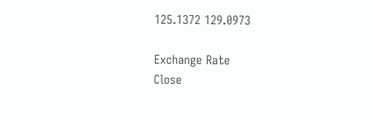125.1372 129.0973

Exchange Rate
Close